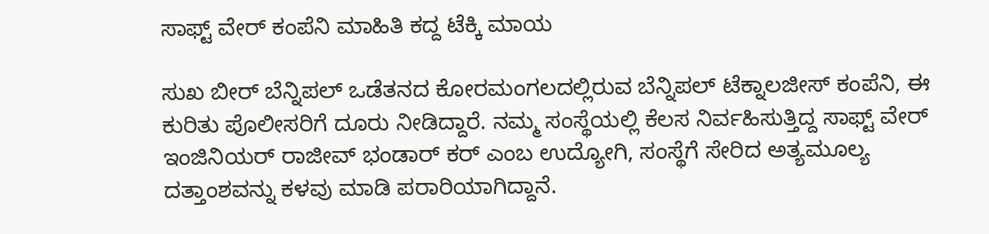ಸಾಫ್ಟ್ ವೇರ್ ಕಂಪೆನಿ ಮಾಹಿತಿ ಕದ್ದ ಟೆಕ್ಕಿ ಮಾಯ

ಸುಖ ಬೀರ್ ಬೆನ್ನಿಪಲ್ ಒಡೆತನದ ಕೋರಮಂಗಲದಲ್ಲಿರುವ ಬೆನ್ನಿಪಲ್ ಟೆಕ್ನಾಲಜೀಸ್ ಕಂಪೆನಿ, ಈ ಕುರಿತು ಪೊಲೀಸರಿಗೆ ದೂರು ನೀಡಿದ್ದಾರೆ. ನಮ್ಮ ಸಂಸ್ಥೆಯಲ್ಲಿ ಕೆಲಸ ನಿರ್ವಹಿಸುತ್ತಿದ್ದ ಸಾಫ್ಟ್ ವೇರ್ ಇಂಜಿನಿಯರ್ ರಾಜೀವ್ ಭಂಡಾರ್ ಕರ್ ಎಂಬ ಉದ್ಯೋಗಿ, ಸಂಸ್ಥೆಗೆ ಸೇರಿದ ಅತ್ಯಮೂಲ್ಯ ದತ್ತಾಂಶವನ್ನು ಕಳವು ಮಾಡಿ ಪರಾರಿಯಾಗಿದ್ದಾನೆ.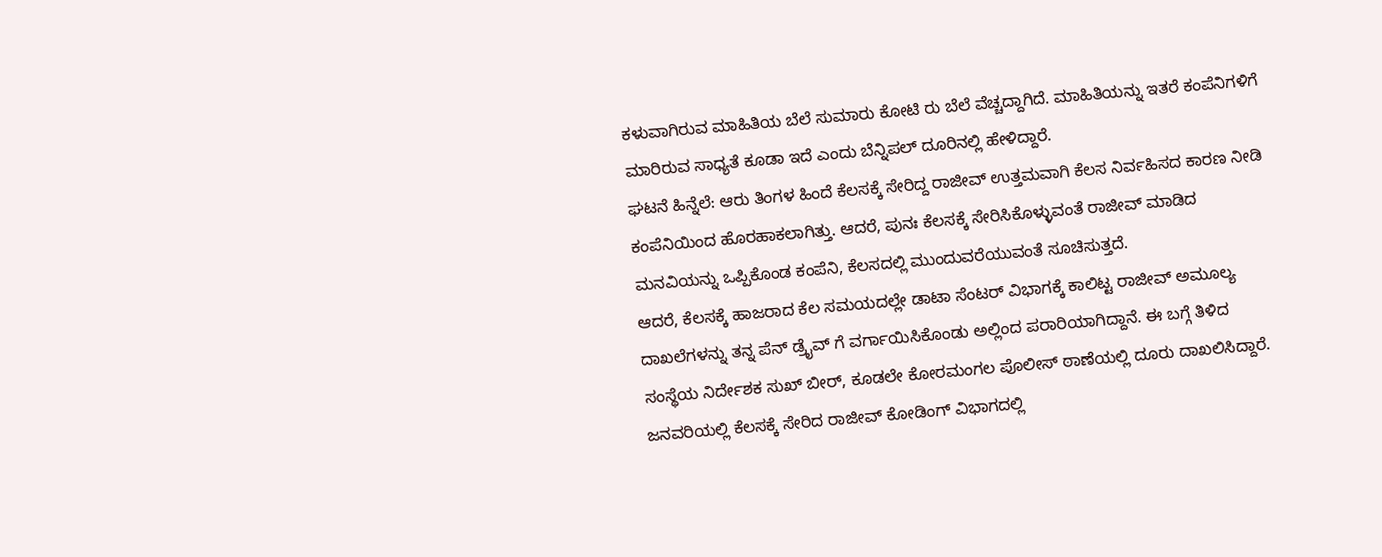ಕಳುವಾಗಿರುವ ಮಾಹಿತಿಯ ಬೆಲೆ ಸುಮಾರು ಕೋಟಿ ರು ಬೆಲೆ ವೆಚ್ಚದ್ದಾಗಿದೆ. ಮಾಹಿತಿಯನ್ನು ಇತರೆ ಕಂಪೆನಿಗಳಿಗೆ ಮಾರಿರುವ ಸಾಧ್ಯತೆ ಕೂಡಾ ಇದೆ ಎಂದು ಬೆನ್ನಿಪಲ್ ದೂರಿನಲ್ಲಿ ಹೇಳಿದ್ದಾರೆ.
ಘಟನೆ ಹಿನ್ನೆಲೆ: ಆರು ತಿಂಗಳ ಹಿಂದೆ ಕೆಲಸಕ್ಕೆ ಸೇರಿದ್ದ ರಾಜೀವ್ ಉತ್ತಮವಾಗಿ ಕೆಲಸ ನಿರ್ವಹಿಸದ ಕಾರಣ ನೀಡಿ ಕಂಪೆನಿಯಿಂದ ಹೊರಹಾಕಲಾಗಿತ್ತು. ಆದರೆ, ಪುನಃ ಕೆಲಸಕ್ಕೆ ಸೇರಿಸಿಕೊಳ್ಳುವಂತೆ ರಾಜೀವ್ ಮಾಡಿದ ಮನವಿಯನ್ನು ಒಪ್ಪಿಕೊಂಡ ಕಂಪೆನಿ, ಕೆಲಸದಲ್ಲಿ ಮುಂದುವರೆಯುವಂತೆ ಸೂಚಿಸುತ್ತದೆ.
ಆದರೆ, ಕೆಲಸಕ್ಕೆ ಹಾಜರಾದ ಕೆಲ ಸಮಯದಲ್ಲೇ ಡಾಟಾ ಸೆಂಟರ್ ವಿಭಾಗಕ್ಕೆ ಕಾಲಿಟ್ಟ ರಾಜೀವ್ ಅಮೂಲ್ಯ ದಾಖಲೆಗಳನ್ನು ತನ್ನ ಪೆನ್ ಡ್ರೈವ್ ಗೆ ವರ್ಗಾಯಿಸಿಕೊಂಡು ಅಲ್ಲಿಂದ ಪರಾರಿಯಾಗಿದ್ದಾನೆ. ಈ ಬಗ್ಗೆ ತಿಳಿದ ಸಂಸ್ಥೆಯ ನಿರ್ದೇಶಕ ಸುಖ್ ಬೀರ್, ಕೂಡಲೇ ಕೋರಮಂಗಲ ಪೊಲೀಸ್ ಠಾಣೆಯಲ್ಲಿ ದೂರು ದಾಖಲಿಸಿದ್ದಾರೆ.
ಜನವರಿಯಲ್ಲಿ ಕೆಲಸಕ್ಕೆ ಸೇರಿದ ರಾಜೀವ್ ಕೋಡಿಂಗ್ ವಿಭಾಗದಲ್ಲಿ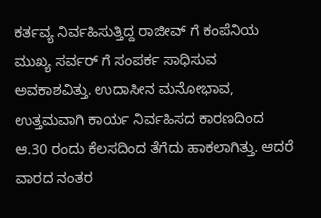ಕರ್ತವ್ಯ ನಿರ್ವಹಿಸುತ್ತಿದ್ದ ರಾಜೀವ್ ಗೆ ಕಂಪೆನಿಯ ಮುಖ್ಯ ಸರ್ವರ್ ಗೆ ಸಂಪರ್ಕ ಸಾಧಿಸುವ ಅವಕಾಶವಿತ್ತು. ಉದಾಸೀನ ಮನೋಭಾವ, ಉತ್ತಮವಾಗಿ ಕಾರ್ಯ ನಿರ್ವಹಿಸದ ಕಾರಣದಿಂದ ಆ.30 ರಂದು ಕೆಲಸದಿಂದ ತೆಗೆದು ಹಾಕಲಾಗಿತ್ತು. ಆದರೆ ವಾರದ ನಂತರ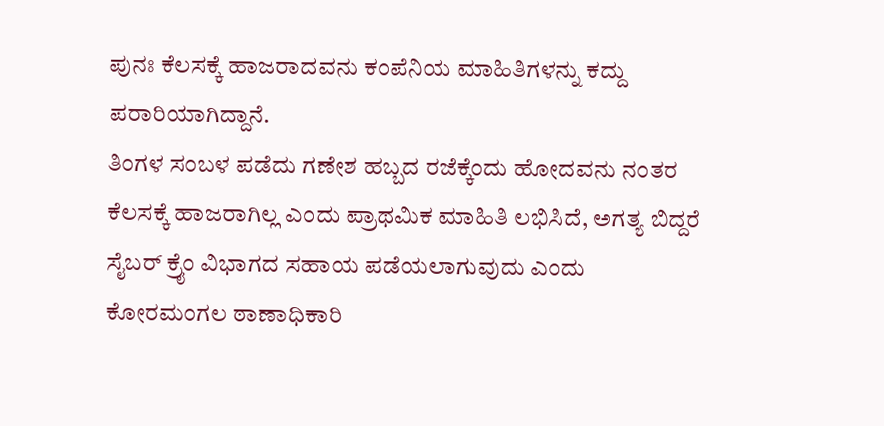ಪುನಃ ಕೆಲಸಕ್ಕೆ ಹಾಜರಾದವನು ಕಂಪೆನಿಯ ಮಾಹಿತಿಗಳನ್ನು ಕದ್ದು ಪರಾರಿಯಾಗಿದ್ದಾನೆ.
ತಿಂಗಳ ಸಂಬಳ ಪಡೆದು ಗಣೇಶ ಹಬ್ಬದ ರಜೆಕ್ಕೆಂದು ಹೋದವನು ನಂತರ ಕೆಲಸಕ್ಕೆ ಹಾಜರಾಗಿಲ್ಲ ಎಂದು ಪ್ರಾಥಮಿಕ ಮಾಹಿತಿ ಲಭಿಸಿದೆ, ಅಗತ್ಯ ಬಿದ್ದರೆ ಸೈಬರ್ ಕ್ರೈಂ ವಿಭಾಗದ ಸಹಾಯ ಪಡೆಯಲಾಗುವುದು ಎಂದು ಕೋರಮಂಗಲ ಠಾಣಾಧಿಕಾರಿ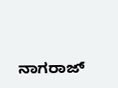ನಾಗರಾಜ್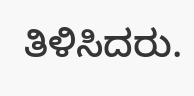ತಿಳಿಸಿದರು.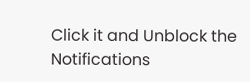Click it and Unblock the Notifications